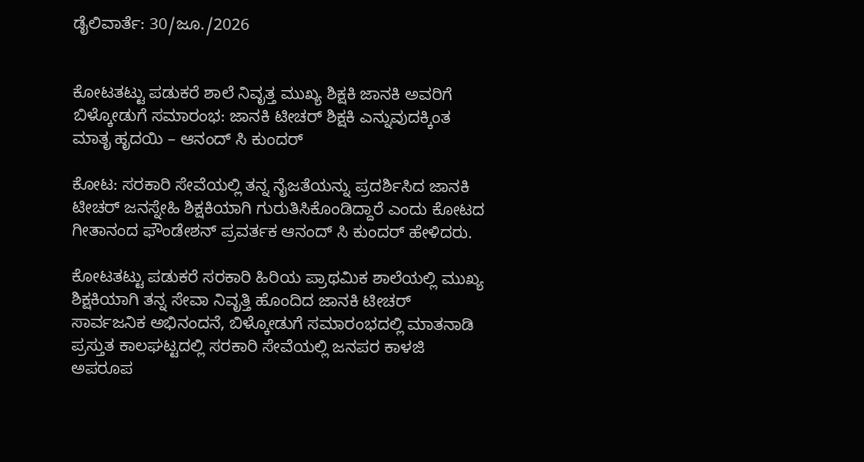ಡೈಲಿವಾರ್ತೆ: 30/ಜೂ./2026


ಕೋಟತಟ್ಟು ಪಡುಕರೆ ಶಾಲೆ ನಿವೃತ್ತ ಮುಖ್ಯ ಶಿಕ್ಷಕಿ ಜಾನಕಿ ಅವರಿಗೆ ಬಿಳ್ಕೋಡುಗೆ ಸಮಾರಂಭ: ಜಾನಕಿ ಟೀಚರ್ ಶಿಕ್ಷಕಿ ಎನ್ನುವುದಕ್ಕಿಂತ ಮಾತೃ ಹೃದಯಿ – ಆನಂದ್ ಸಿ ಕುಂದರ್

ಕೋಟ: ಸರಕಾರಿ ಸೇವೆಯಲ್ಲಿ ತನ್ನ ನೈಜತೆಯನ್ನು ಪ್ರದರ್ಶಿಸಿದ ಜಾನಕಿ ಟೀಚರ್ ಜನಸ್ನೇಹಿ ಶಿಕ್ಷಕಿಯಾಗಿ ಗುರುತಿಸಿಕೊಂಡಿದ್ದಾರೆ ಎಂದು ಕೋಟದ ಗೀತಾನಂದ ಫೌಂಡೇಶನ್ ಪ್ರವರ್ತಕ ಆನಂದ್ ಸಿ ಕುಂದರ್ ಹೇಳಿದರು.

ಕೋಟತಟ್ಟು ಪಡುಕರೆ ಸರಕಾರಿ ಹಿರಿಯ ಪ್ರಾಥಮಿಕ ಶಾಲೆಯಲ್ಲಿ ಮುಖ್ಯ ಶಿಕ್ಷಕಿಯಾಗಿ ತನ್ನ ಸೇವಾ ನಿವೃತ್ತಿ ಹೊಂದಿದ ಜಾನಕಿ ಟೀಚರ್ ಸಾರ್ವಜನಿಕ ಅಭಿನಂದನೆ, ಬಿಳ್ಕೋಡುಗೆ ಸಮಾರಂಭದಲ್ಲಿ ಮಾತನಾಡಿ ಪ್ರಸ್ತುತ ಕಾಲಘಟ್ಟದಲ್ಲಿ ಸರಕಾರಿ ಸೇವೆಯಲ್ಲಿ ಜನಪರ ಕಾಳಜಿ ಅಪರೂಪ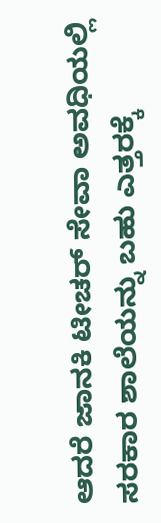ಆದರೆ ಜಾನಕಿ ಟೀಚರ್ ಸೇವಾ ಅವಧಿಯಲ್ಲಿ ಸರಕಾರ ಶಾಲೆಯನ್ನು ಬಹು ಎತ್ತರಕ್ಕೆ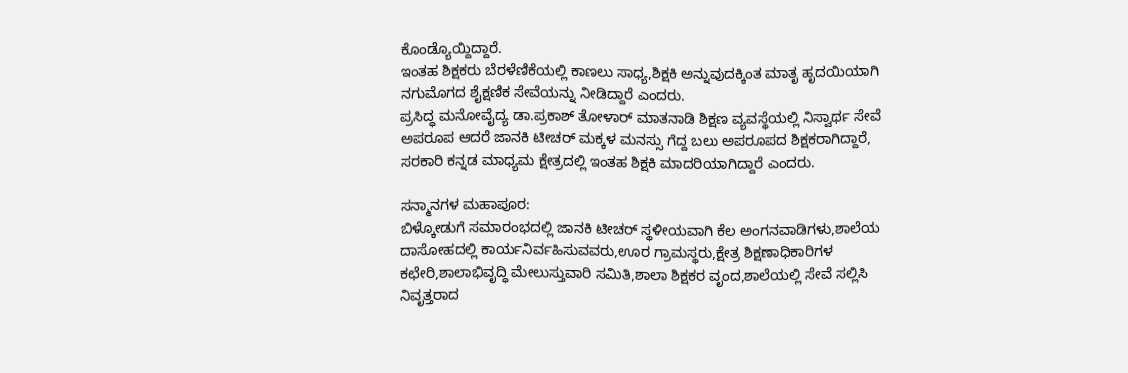ಕೊಂಡ್ಯೊಯ್ದಿದ್ದಾರೆ.
ಇಂತಹ ಶಿಕ್ಷಕರು ಬೆರಳೆಣಿಕೆಯಲ್ಲಿ ಕಾಣಲು ಸಾಧ್ಯ,ಶಿಕ್ಷಕಿ ಅನ್ನುವುದಕ್ಕಿಂತ ಮಾತೃ ಹೃದಯಿಯಾಗಿ ನಗುಮೊಗದ ಶೈಕ್ಷಣಿಕ ಸೇವೆಯನ್ನು ನೀಡಿದ್ದಾರೆ ಎಂದರು.
ಪ್ರಸಿದ್ಧ ಮನೋವೈದ್ಯ ಡಾ.ಪ್ರಕಾಶ್ ತೋಳಾರ್ ಮಾತನಾಡಿ ಶಿಕ್ಷಣ ವ್ಯವಸ್ಥೆಯಲ್ಲಿ ನಿಸ್ವಾರ್ಥ ಸೇವೆ ಅಪರೂಪ ಆದರೆ ಜಾನಕಿ ಟೀಚರ್ ಮಕ್ಕಳ ಮನಸ್ಸು ಗೆದ್ದ ಬಲು ಅಪರೂಪದ ಶಿಕ್ಷಕರಾಗಿದ್ದಾರೆ, ಸರಕಾರಿ ಕನ್ನಡ ಮಾಧ್ಯಮ ಕ್ಷೇತ್ರದಲ್ಲಿ ಇಂತಹ ಶಿಕ್ಷಕಿ ಮಾದರಿಯಾಗಿದ್ದಾರೆ ಎಂದರು.

ಸನ್ಮಾನಗಳ ಮಹಾಪೂರ:
ಬಿಳ್ಕೋಡುಗೆ ಸಮಾರಂಭದಲ್ಲಿ ಜಾನಕಿ ಟೀಚರ್ ಸ್ಥಳೀಯವಾಗಿ ಕೆಲ ಅಂಗನವಾಡಿಗಳು,ಶಾಲೆಯ ದಾಸೋಹದಲ್ಲಿ ಕಾರ್ಯನಿರ್ವಹಿಸುವವರು,ಊರ ಗ್ರಾಮಸ್ಥರು,ಕ್ಷೇತ್ರ ಶಿಕ್ಷಣಾಧಿಕಾರಿಗಳ ಕಛೇರಿ,ಶಾಲಾಭಿವೃದ್ಧಿ ಮೇಲುಸ್ತುವಾರಿ ಸಮಿತಿ,ಶಾಲಾ ಶಿಕ್ಷಕರ ವೃಂದ,ಶಾಲೆಯಲ್ಲಿ ಸೇವೆ ಸಲ್ಲಿಸಿ ನಿವೃತ್ತರಾದ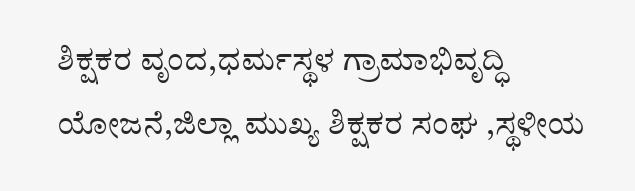ಶಿಕ್ಷಕರ ವೃಂದ,ಧರ್ಮಸ್ಥಳ ಗ್ರಾಮಾಭಿವೃದ್ಧಿ ಯೋಜನೆ,ಜಿಲ್ಲಾ ಮುಖ್ಯ ಶಿಕ್ಷಕರ ಸಂಘ ,ಸ್ಥಳೀಯ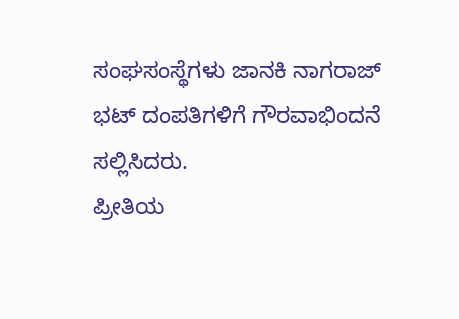ಸಂಘಸಂಸ್ಥೆಗಳು ಜಾನಕಿ ನಾಗರಾಜ್ ಭಟ್ ದಂಪತಿಗಳಿಗೆ ಗೌರವಾಭಿಂದನೆ ಸಲ್ಲಿಸಿದರು.
ಪ್ರೀತಿಯ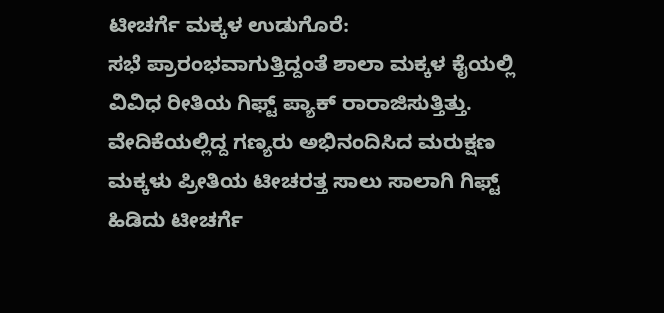ಟೀಚರ್ಗೆ ಮಕ್ಕಳ ಉಡುಗೊರೆ:
ಸಭೆ ಪ್ರಾರಂಭವಾಗುತ್ತಿದ್ದಂತೆ ಶಾಲಾ ಮಕ್ಕಳ ಕೈಯಲ್ಲಿ ವಿವಿಧ ರೀತಿಯ ಗಿಫ್ಟ್ ಪ್ಯಾಕ್ ರಾರಾಜಿಸುತ್ತಿತ್ತು. ವೇದಿಕೆಯಲ್ಲಿದ್ದ ಗಣ್ಯರು ಅಭಿನಂದಿಸಿದ ಮರುಕ್ಷಣ ಮಕ್ಕಳು ಪ್ರೀತಿಯ ಟೀಚರತ್ತ ಸಾಲು ಸಾಲಾಗಿ ಗಿಫ್ಟ್ ಹಿಡಿದು ಟೀಚರ್ಗೆ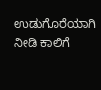ಉಡುಗೊರೆಯಾಗಿ ನೀಡಿ ಕಾಲಿಗೆ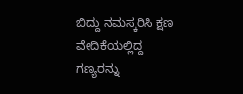ಬಿದ್ದು ನಮಸ್ಕರಿಸಿ ಕ್ಷಣ ವೇದಿಕೆಯಲ್ಲಿದ್ದ ಗಣ್ಯರನ್ನು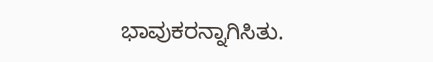ಭಾವುಕರನ್ನಾಗಿಸಿತು.